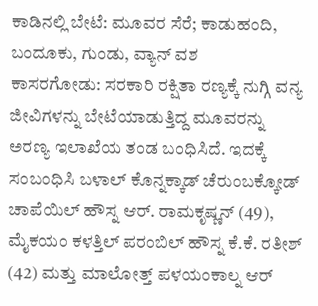ಕಾಡಿನಲ್ಲಿ ಬೇಟೆ: ಮೂವರ ಸೆರೆ; ಕಾಡುಹಂದಿ, ಬಂದೂಕು, ಗುಂಡು, ವ್ಯಾನ್ ವಶ
ಕಾಸರಗೋಡು: ಸರಕಾರಿ ರಕ್ಷಿತಾ ರಣ್ಯಕ್ಕೆ ನುಗ್ಗಿ ವನ್ಯ ಜೀವಿಗಳನ್ನು ಬೇಟೆಯಾಡುತ್ತಿದ್ದ ಮೂವರನ್ನು ಅರಣ್ಯ ಇಲಾಖೆಯ ತಂಡ ಬಂಧಿಸಿದೆ. ಇದಕ್ಕೆ ಸಂಬಂಧಿಸಿ ಬಳಾಲ್ ಕೊನ್ನಕ್ಕಾಡ್ ಚೆರುಂಬಕ್ಕೋಡ್ ಚಾಪೆಯಿಲ್ ಹೌಸ್ನ ಆರ್. ರಾಮಕೃಷ್ಣನ್ (49), ಮೈಕಯಂ ಕಳತ್ತಿಲ್ ಪರಂಬಿಲ್ ಹೌಸ್ನ ಕೆ.ಕೆ. ರತೀಶ್ (42) ಮತ್ತು ಮಾಲೋತ್ತ್ ಪಳಯಂಕಾಲ್ನ ಆರ್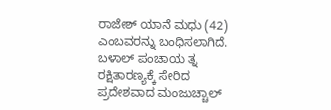ರಾಜೇಶ್ ಯಾನೆ ಮಧು (42) ಎಂಬವರನ್ನು ಬಂಧಿಸಲಾಗಿದೆ. ಬಳಾಲ್ ಪಂಚಾಯ ತ್ನ ರಕ್ಷಿತಾರಣ್ಯಕ್ಕೆ ಸೇರಿದ ಪ್ರದೇಶವಾದ ಮಂಜುಚ್ಚಾಲ್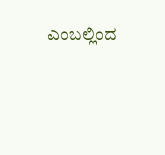ಎಂಬಲ್ಲಿಂದ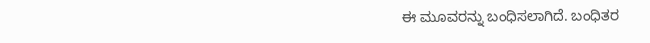ಈ ಮೂವರನ್ನು ಬಂಧಿಸಲಾಗಿದೆ. ಬಂಧಿತರ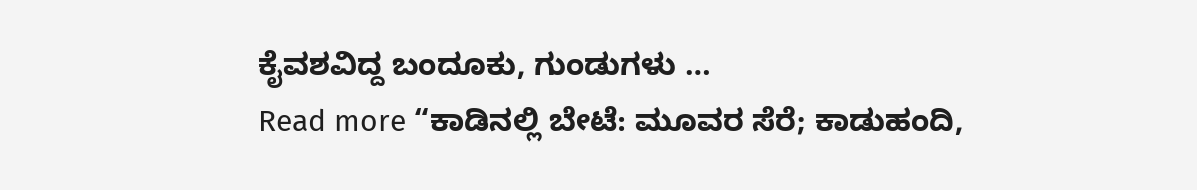ಕೈವಶವಿದ್ದ ಬಂದೂಕು, ಗುಂಡುಗಳು …
Read more “ಕಾಡಿನಲ್ಲಿ ಬೇಟೆ: ಮೂವರ ಸೆರೆ; ಕಾಡುಹಂದಿ,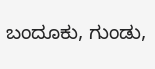ಬಂದೂಕು, ಗುಂಡು,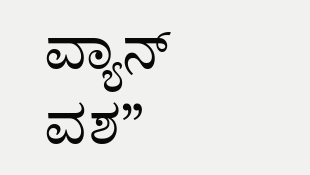ವ್ಯಾನ್ ವಶ”